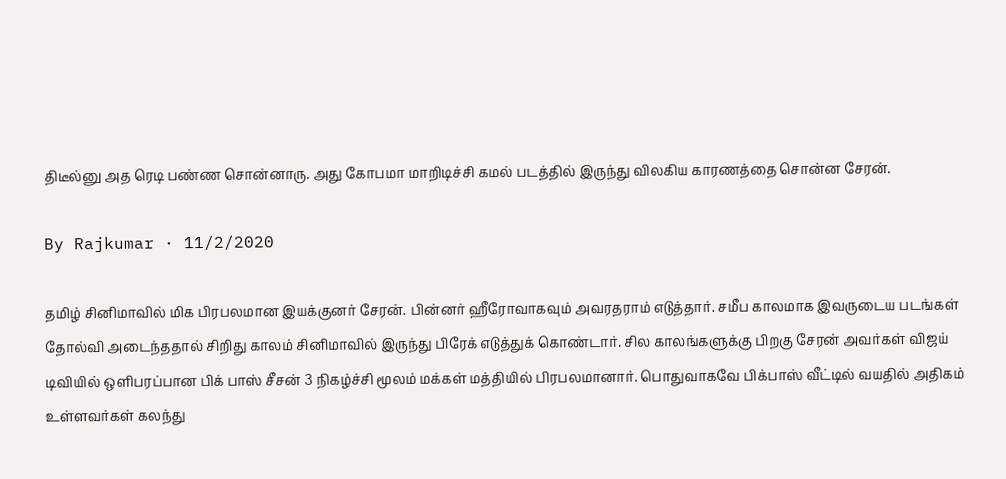திடீல்னு அத ரெடி பண்ண சொன்னாரு. அது கோபமா மாறிடிச்சி கமல் படத்தில் இருந்து விலகிய காரணத்தை சொன்ன சேரன்.

By Rajkumar · 11/2/2020

தமிழ் சினிமாவில் மிக பிரபலமான இயக்குனர் சேரன். பின்னர் ஹீரோவாகவும் அவரதராம் எடுத்தார். சமீப காலமாக இவருடைய படங்கள் தோல்வி அடைந்ததால் சிறிது காலம் சினிமாவில் இருந்து பிரேக் எடுத்துக் கொண்டார். சில காலங்களுக்கு பிறகு சேரன் அவர்கள் விஜய் டிவியில் ஒளிபரப்பான பிக் பாஸ் சீசன் 3 நிகழ்ச்சி மூலம் மக்கள் மத்தியில் பிரபலமானார். பொதுவாகவே பிக்பாஸ் வீட்டில் வயதில் அதிகம் உள்ளவர்கள் கலந்து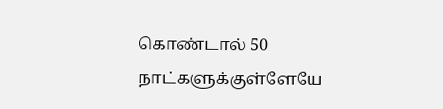கொண்டால் 50 நாட்களுக்குள்ளேயே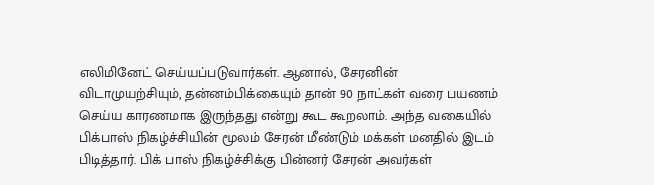எலிமினேட் செய்யப்படுவார்கள். ஆனால், சேரனின் விடாமுயற்சியும், தன்னம்பிக்கையும் தான் 90 நாட்கள் வரை பயணம் செய்ய காரணமாக இருந்தது என்று கூட கூறலாம். அந்த வகையில் பிக்பாஸ் நிகழ்ச்சியின் மூலம் சேரன் மீண்டும் மக்கள் மனதில் இடம் பிடித்தார். பிக் பாஸ் நிகழ்ச்சிக்கு பின்னர் சேரன் அவர்கள்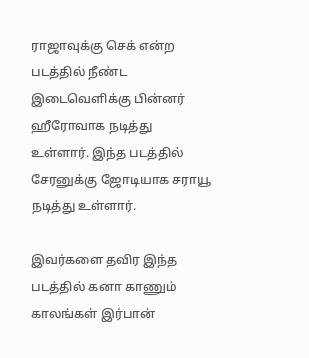ராஜாவுக்கு செக் என்ற படத்தில் நீண்ட இடைவெளிக்கு பின்னர் ஹீரோவாக நடித்து உள்ளார். இந்த படத்தில் சேரனுக்கு ஜோடியாக சராயூ நடித்து உள்ளார்.

இவர்களை தவிர இந்த படத்தில் கனா காணும் காலங்கள் இர்பான்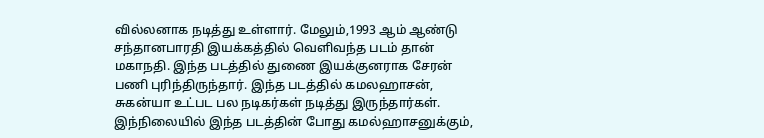வில்லனாக நடித்து உள்ளார். மேலும்,1993 ஆம் ஆண்டு சந்தானபாரதி இயக்கத்தில் வெளிவந்த படம் தான் மகாநதி. இந்த படத்தில் துணை இயக்குனராக சேரன் பணி புரிந்திருந்தார். இந்த படத்தில் கமலஹாசன், சுகன்யா உட்பட பல நடிகர்கள் நடித்து இருந்தார்கள். இந்நிலையில் இந்த படத்தின் போது கமல்ஹாசனுக்கும்,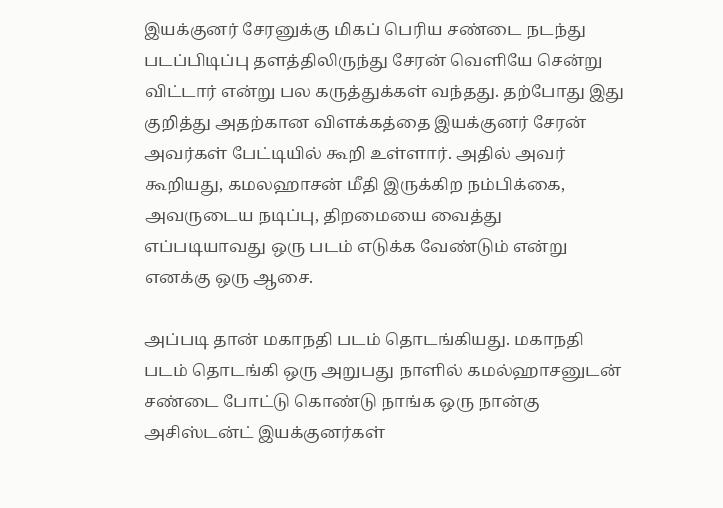இயக்குனர் சேரனுக்கு மிகப் பெரிய சண்டை நடந்து படப்பிடிப்பு தளத்திலிருந்து சேரன் வெளியே சென்று விட்டார் என்று பல கருத்துக்கள் வந்தது. தற்போது இது குறித்து அதற்கான விளக்கத்தை இயக்குனர் சேரன் அவர்கள் பேட்டியில் கூறி உள்ளார். அதில் அவர் கூறியது, கமலஹாசன் மீதி இருக்கிற நம்பிக்கை, அவருடைய நடிப்பு, திறமையை வைத்து எப்படியாவது ஒரு படம் எடுக்க வேண்டும் என்று எனக்கு ஒரு ஆசை.

அப்படி தான் மகாநதி படம் தொடங்கியது. மகாநதி படம் தொடங்கி ஒரு அறுபது நாளில் கமல்ஹாசனுடன் சண்டை போட்டு கொண்டு நாங்க ஒரு நான்கு அசிஸ்டன்ட் இயக்குனர்கள்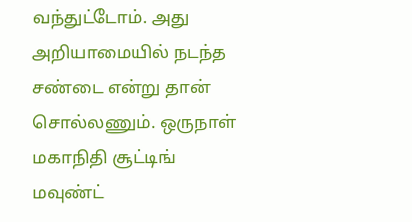வந்துட்டோம். அது அறியாமையில் நடந்த சண்டை என்று தான் சொல்லணும். ஒருநாள் மகாநிதி சூட்டிங் மவுண்ட்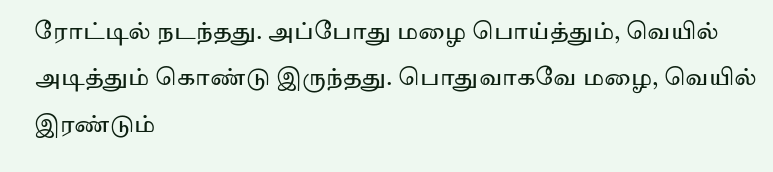ரோட்டில் நடந்தது. அப்போது மழை பொய்த்தும், வெயில் அடித்தும் கொண்டு இருந்தது. பொதுவாகவே மழை, வெயில் இரண்டும்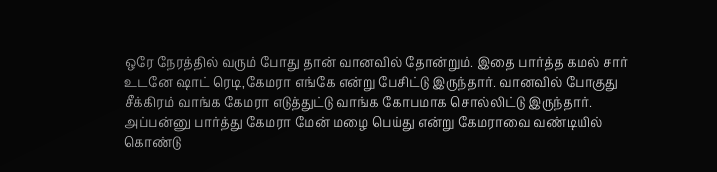ஒரே நேரத்தில் வரும் போது தான் வானவில் தோன்றும். இதை பார்த்த கமல் சார் உடனே ஷாட் ரெடி,கேமரா எங்கே என்று பேசிட்டு இருந்தார். வானவில் போகுது சீக்கிரம் வாங்க கேமரா எடுத்துட்டு வாங்க கோபமாக சொல்லிட்டு இருந்தார். அப்பன்னு பார்த்து கேமரா மேன் மழை பெய்து என்று கேமராவை வண்டியில் கொண்டு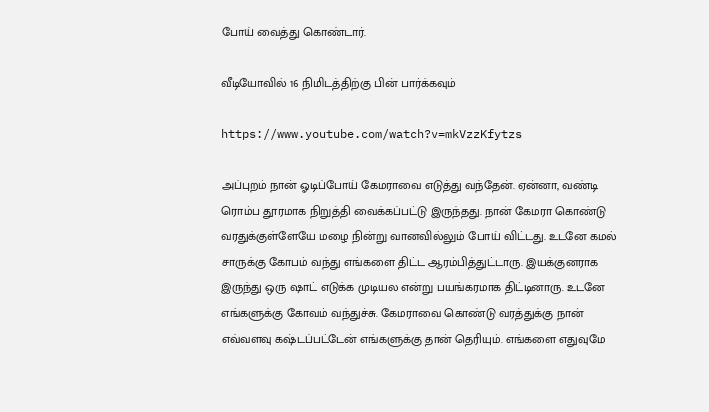போய் வைத்து கொண்டார்.

வீடியோவில் 16 நிமிடத்திற்கு பின் பார்க்கவும்

https://www.youtube.com/watch?v=mkVzzKfytzs

அப்புறம் நான் ஓடிப்போய் கேமராவை எடுத்து வந்தேன். ஏன்னா, வண்டி ரொம்ப தூரமாக நிறுத்தி வைக்கப்பட்டு இருந்தது. நான் கேமரா கொண்டு வரதுக்குள்ளேயே மழை நின்று வானவில்லும் போய் விட்டது. உடனே கமல் சாருக்கு கோபம் வந்து எங்களை திட்ட ஆரம்பித்துட்டாரு. இயக்குனராக இருந்து ஒரு ஷாட் எடுக்க முடியல என்று பயங்கரமாக திட்டினாரு. உடனே எங்களுக்கு கோவம் வந்துச்சு. கேமராவை கொண்டு வரத்துக்கு நான் எவ்வளவு கஷ்டப்பட்டேன் எங்களுக்கு தான் தெரியும். எங்களை எதுவுமே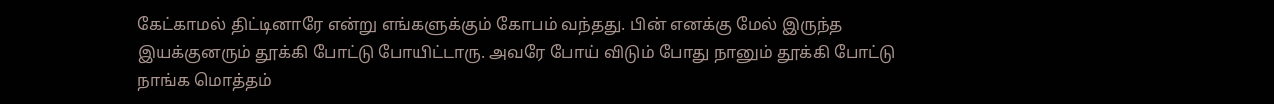கேட்காமல் திட்டினாரே என்று எங்களுக்கும் கோபம் வந்தது. பின் எனக்கு மேல் இருந்த இயக்குனரும் தூக்கி போட்டு போயிட்டாரு. அவரே போய் விடும் போது நானும் தூக்கி போட்டு நாங்க மொத்தம்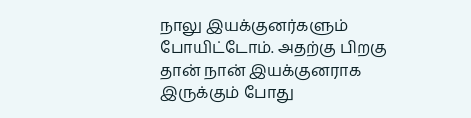நாலு இயக்குனர்களும் போயிட்டோம். அதற்கு பிறகு தான் நான் இயக்குனராக இருக்கும் போது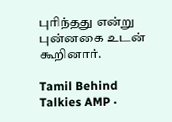புரிந்தது என்று புன்னகை உடன் கூறினார்.

Tamil Behind Talkies AMP ·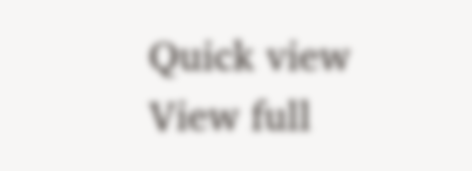Quick view
View full